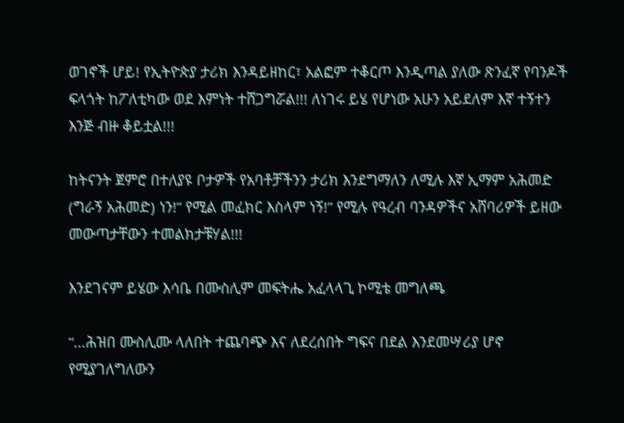ወገኖች ሆይ! የኢትዮጵያ ታሪክ እንዳይዘከር፣ አልፎም ተቆርጦ እንዲጣል ያለው ጽንፈኛ የባንዶች ፍላጎት ከፖለቲካው ወደ እምነት ተሸጋግሯል!!! ለነገሩ ይሄ የሆነው አሁን አይደለም እኛ ተኝተን እንጅ ብዙ ቆይቷል!!!

ከትናንት ጀምሮ በተለያዩ ቦታዎች የአባቶቻችንን ታሪክ እንደግማለን ለሚሉ እኛ ኢማም አሕመድ (ግራኝ አሕመድ) ነን!” የሚል መፈክር እስላም ነኝ!” የሚሉ የዓረብ ባንዳዎችና አሸባሪዎች ይዘው መውጣታቸውን ተመልክታቹሃል!!!

እንደገናም ይሄው እሳቤ በሙስሊም መፍትሔ አፈላላጊ ኮሚቴ መግለጫ

“…ሕዝበ ሙስሊሙ ላለበት ተጨባጭ እና ለደረሰበት ግፍና በደል እንደመሣሪያ ሆኖ የሚያገለግለውን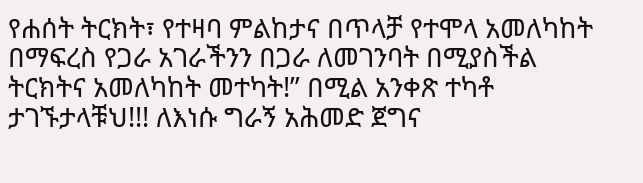የሐሰት ትርክት፣ የተዛባ ምልከታና በጥላቻ የተሞላ አመለካከት በማፍረስ የጋራ አገራችንን በጋራ ለመገንባት በሚያስችል ትርክትና አመለካከት መተካት!” በሚል አንቀጽ ተካቶ ታገኙታላቹህ!!! ለእነሱ ግራኝ አሕመድ ጀግና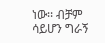ነው፡፡ ብቻም ሳይሆን ግራኝ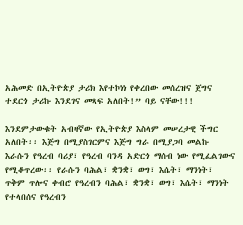አሕመድ በኢትዮጵያ ታሪክ እየተኮነነ የቀረበው መሰረዝና ጀግና ተደርጎ ታሪኩ እንደገና መጻፍ አለበት!” ባይ ናቸው!!!

እንደምታውቁት አብዛኛው የኢትዮጵያ እስላም መሠረታዊ ችግር አለበት፡፡ እጅግ በሚያስገርምና እጅግ ግራ በሚያጋባ መልኩ እራሱን የዓረብ ባሪያ፣ የዓረብ ባንዳ አድርጎ ማሰብ ነው የሚፈልገውና የሚቆጥረው፡፡ የራሱን ባሕል፣ ቋንቋ፣ ወግ፣ እሴት፣ ማንነት፣ ጥቅም ጥሎና ቀብሮ የዓረብን ባሕል፣ ቋንቋ፣ ወግ፣ እሴት፣ ማንነት የተላበሰና የዓረብን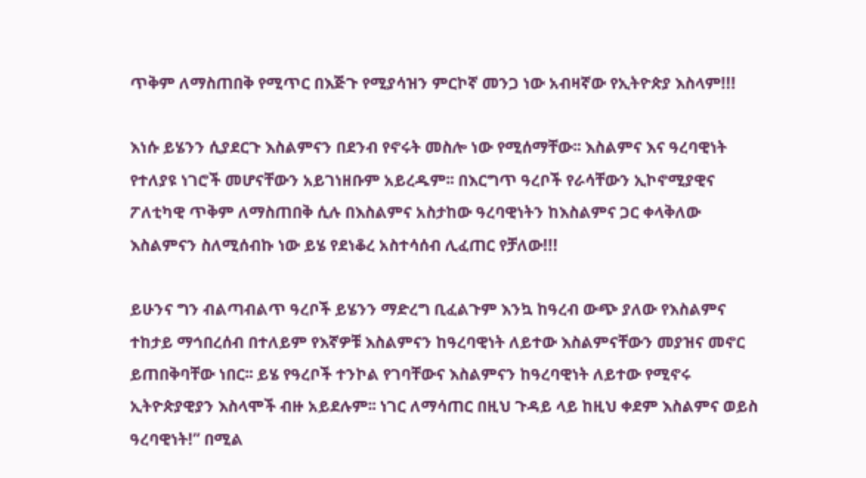ጥቅም ለማስጠበቅ የሚጥር በእጅጉ የሚያሳዝን ምርኮኛ መንጋ ነው አብዛኛው የኢትዮጵያ እስላም!!!

እነሱ ይሄንን ሲያደርጉ እስልምናን በደንብ የኖሩት መስሎ ነው የሚሰማቸው፡፡ እስልምና እና ዓረባዊነት የተለያዩ ነገሮች መሆናቸውን አይገነዘቡም አይረዱም፡፡ በእርግጥ ዓረቦች የራሳቸውን ኢኮኖሚያዊና ፖለቲካዊ ጥቅም ለማስጠበቅ ሲሉ በእስልምና አስታከው ዓረባዊነትን ከእስልምና ጋር ቀላቅለው እስልምናን ስለሚሰብኩ ነው ይሄ የደነቆረ አስተሳሰብ ሊፈጠር የቻለው!!!

ይሁንና ግን ብልጣብልጥ ዓረቦች ይሄንን ማድረግ ቢፈልጉም እንኳ ከዓረብ ውጭ ያለው የእስልምና ተከታይ ማኅበረሰብ በተለይም የእኛዎቹ እስልምናን ከዓረባዊነት ለይተው እስልምናቸውን መያዝና መኖር ይጠበቅባቸው ነበር፡፡ ይሄ የዓረቦች ተንኮል የገባቸውና እስልምናን ከዓረባዊነት ለይተው የሚኖሩ ኢትዮጵያዊያን እስላሞች ብዙ አይደሉም፡፡ ነገር ለማሳጠር በዚህ ጉዳይ ላይ ከዚህ ቀደም እስልምና ወይስ ዓረባዊነት!” በሚል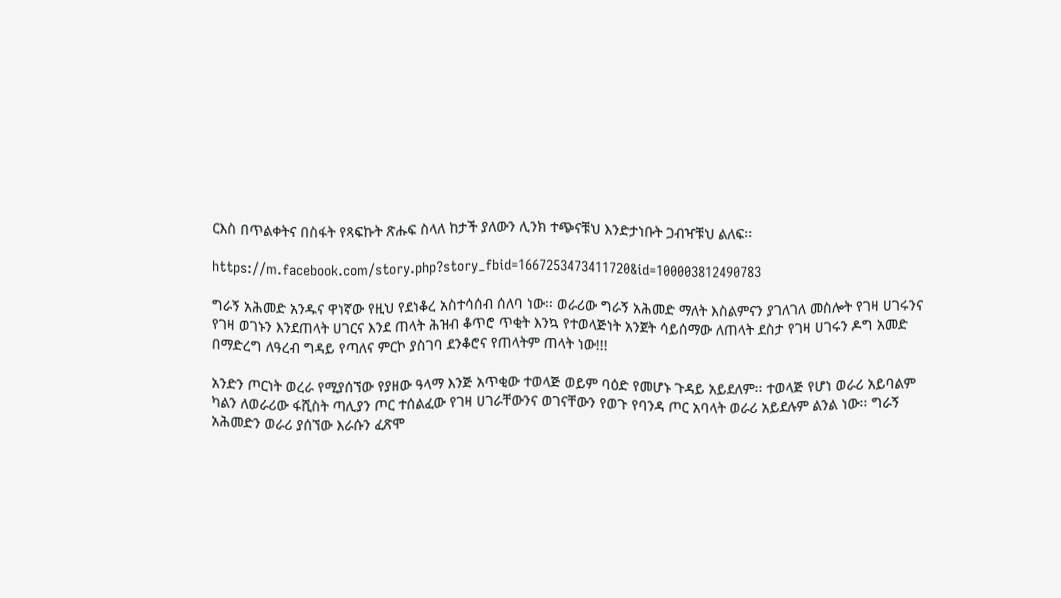ርእስ በጥልቀትና በስፋት የጻፍኩት ጽሑፍ ስላለ ከታች ያለውን ሊንክ ተጭናቹህ እንድታነቡት ጋብዣቹህ ልለፍ፡፡

https://m.facebook.com/story.php?story_fbid=1667253473411720&id=100003812490783

ግራኝ አሕመድ አንዱና ዋነኛው የዚህ የደነቆረ አስተሳሰብ ሰለባ ነው፡፡ ወራሪው ግራኝ አሕመድ ማለት እስልምናን ያገለገለ መስሎት የገዛ ሀገሩንና የገዛ ወገኑን እንደጠላት ሀገርና እንደ ጠላት ሕዝብ ቆጥሮ ጥቂት እንኳ የተወላጅነት አንጀት ሳይሰማው ለጠላት ደስታ የገዛ ሀገሩን ዶግ አመድ በማድረግ ለዓረብ ግዳይ የጣለና ምርኮ ያስገባ ደንቆሮና የጠላትም ጠላት ነው!!!

አንድን ጦርነት ወረራ የሚያሰኘው የያዘው ዓላማ እንጅ አጥቂው ተወላጅ ወይም ባዕድ የመሆኑ ጉዳይ አይደለም፡፡ ተወላጅ የሆነ ወራሪ አይባልም ካልን ለወራሪው ፋሺስት ጣሊያን ጦር ተሰልፈው የገዛ ሀገራቸውንና ወገናቸውን የወጉ የባንዳ ጦር አባላት ወራሪ አይደሉም ልንል ነው፡፡ ግራኝ አሕመድን ወራሪ ያሰኘው እራሱን ፈጽሞ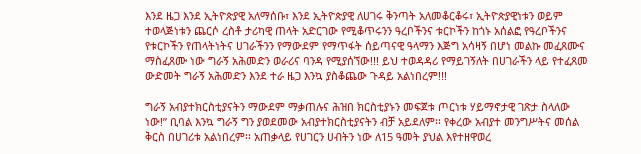እንደ ዜጋ እንደ ኢትዮጵያዊ አለማሰቡ፣ እንደ ኢትዮጵያዊ ለሀገሩ ቅንጣት አለመቆርቆሩ፣ ኢትዮጵያዊነቱን ወይም ተወላጅነቱን ጨርሶ ረስቶ ታሪካዊ ጠላት አድርገው የሚቆጥሩንን ዓረቦችንና ቱርኮችን ከጎኑ አሰልፎ የዓረቦችንና የቱርኮችን የጠላትነትና ሀገራችንን የማውደም የማጥፋት ሰይጣናዊ ዓላማን እጅግ አሳዛኝ በሆነ መልኩ መፈጸሙና ማስፈጸሙ ነው ግራኝ አሕመድን ወራሪና ባንዳ የሚያሰኘው!!! ይህ ተወዳዳሪ የማይገኝለት በሀገራችን ላይ የተፈጸመ ውድመት ግራኝ አሕመድን እንደ ተራ ዜጋ እንኳ ያስቆጨው ጉዳይ አልነበረም!!!

ግራኝ አብያተክርስቲያናትን ማውደም ማቃጠሉና ሕዝበ ክርስቲያኑን መፍጀቱ ጦርነቱ ሃይማኖታዊ ገጽታ ስላለው ነው!” ቢባል እንኳ ግራኝ ግን ያወደመው አብያተክርስቲያናትን ብቻ አይደለም፡፡ የቀረው አብያተ መንግሥትና መሰል ቅርስ በሀገሪቱ አልነበረም፡፡ አጠቃላይ የሀገርን ሀብትን ነው ለ15 ዓመት ያህል እየተዘዋወረ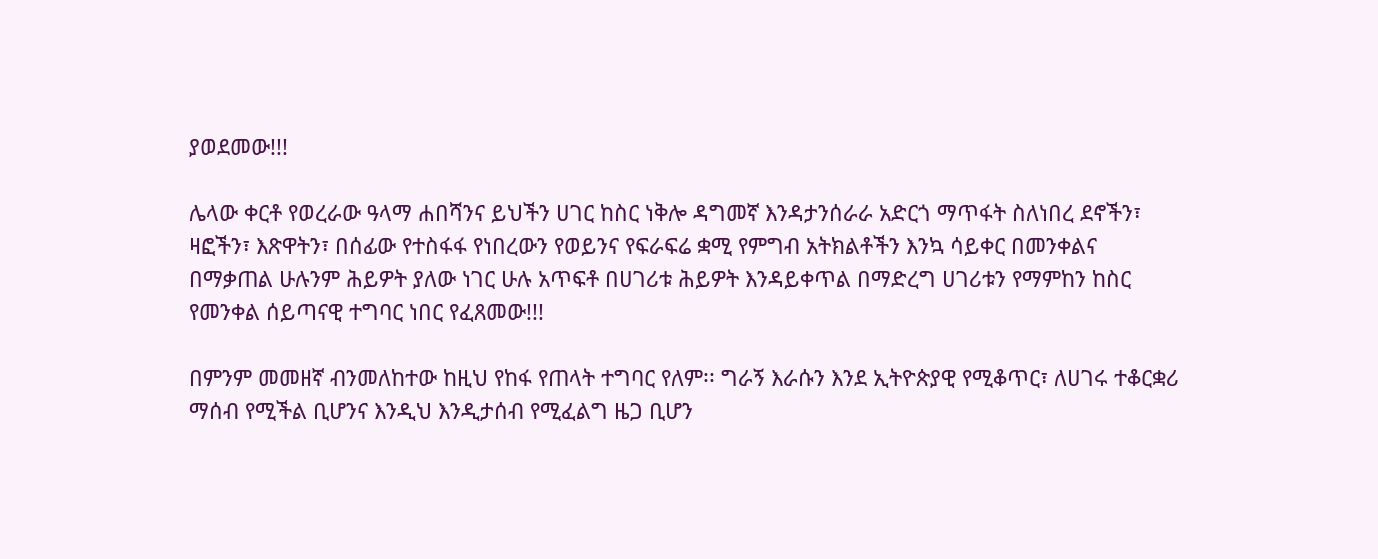ያወደመው!!!

ሌላው ቀርቶ የወረራው ዓላማ ሐበሻንና ይህችን ሀገር ከስር ነቅሎ ዳግመኛ እንዳታንሰራራ አድርጎ ማጥፋት ስለነበረ ደኖችን፣ ዛፎችን፣ እጽዋትን፣ በሰፊው የተስፋፋ የነበረውን የወይንና የፍራፍሬ ቋሚ የምግብ አትክልቶችን እንኳ ሳይቀር በመንቀልና በማቃጠል ሁሉንም ሕይዎት ያለው ነገር ሁሉ አጥፍቶ በሀገሪቱ ሕይዎት እንዳይቀጥል በማድረግ ሀገሪቱን የማምከን ከስር የመንቀል ሰይጣናዊ ተግባር ነበር የፈጸመው!!!

በምንም መመዘኛ ብንመለከተው ከዚህ የከፋ የጠላት ተግባር የለም፡፡ ግራኝ እራሱን እንደ ኢትዮጵያዊ የሚቆጥር፣ ለሀገሩ ተቆርቋሪ ማሰብ የሚችል ቢሆንና እንዲህ እንዲታሰብ የሚፈልግ ዜጋ ቢሆን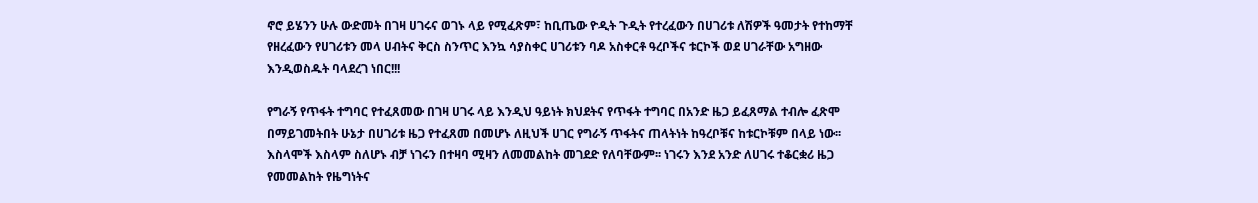ኖሮ ይሄንን ሁሉ ውድመት በገዛ ሀገሩና ወገኑ ላይ የሚፈጽም፣ ከቢጤው ዮዲት ጉዲት የተረፈውን በሀገሪቱ ለሽዎች ዓመታት የተከማቸ የዘረፈውን የሀገሪቱን መላ ሀብትና ቅርስ ስንጥር እንኳ ሳያስቀር ሀገሪቱን ባዶ አስቀርቶ ዓረቦችና ቱርኮች ወደ ሀገራቸው አግዘው እንዲወስዱት ባላደረገ ነበር!!!

የግራኝ የጥፋት ተግባር የተፈጸመው በገዛ ሀገሩ ላይ እንዲህ ዓይነት ክህደትና የጥፋት ተግባር በአንድ ዜጋ ይፈጸማል ተብሎ ፈጽሞ በማይገመትበት ሁኔታ በሀገሪቱ ዜጋ የተፈጸመ በመሆኑ ለዚህች ሀገር የግራኝ ጥፋትና ጠላትነት ከዓረቦቹና ከቱርኮቹም በላይ ነው፡፡ እስላሞች እስላም ስለሆኑ ብቻ ነገሩን በተዛባ ሚዛን ለመመልከት መገደድ የለባቸውም፡፡ ነገሩን እንደ አንድ ለሀገሩ ተቆርቋሪ ዜጋ የመመልከት የዜግነትና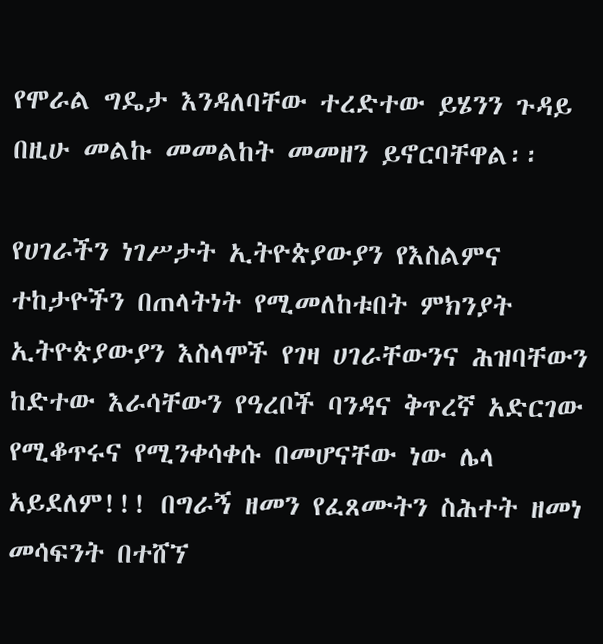የሞራል ግዴታ እንዳለባቸው ተረድተው ይሄንን ጉዳይ በዚሁ መልኩ መመልከት መመዘን ይኖርባቸዋል፡፡

የሀገራችን ነገሥታት ኢትዮጵያውያን የእስልምና ተከታዮችን በጠላትነት የሚመለከቱበት ምክንያት ኢትዮጵያውያን እስላሞች የገዛ ሀገራቸውንና ሕዝባቸውን ከድተው እራሳቸውን የዓረቦች ባንዳና ቅጥረኛ አድርገው የሚቆጥሩና የሚንቀሳቀሱ በመሆናቸው ነው ሌላ አይደለም!!! በግራኝ ዘመን የፈጸሙትን ስሕተት ዘመነ መሳፍንት በተሸኘ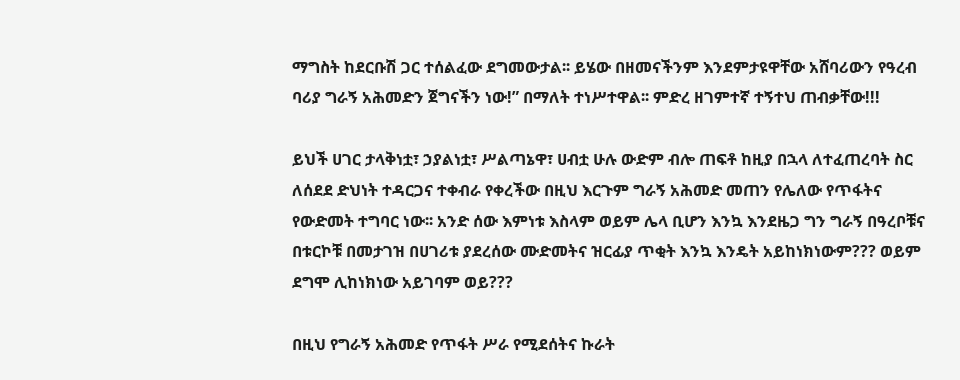ማግስት ከደርቡሽ ጋር ተሰልፈው ደግመውታል፡፡ ይሄው በዘመናችንም እንደምታዩዋቸው አሸባሪውን የዓረብ ባሪያ ግራኝ አሕመድን ጀግናችን ነው!” በማለት ተነሥተዋል፡፡ ምድረ ዘገምተኛ ተኝተህ ጠብቃቸው!!!

ይህች ሀገር ታላቅነቷ፣ ኃያልነቷ፣ ሥልጣኔዋ፣ ሀብቷ ሁሉ ውድም ብሎ ጠፍቶ ከዚያ በኋላ ለተፈጠረባት ስር ለሰደደ ድህነት ተዳርጋና ተቀብራ የቀረችው በዚህ እርጉም ግራኝ አሕመድ መጠን የሌለው የጥፋትና የውድመት ተግባር ነው፡፡ አንድ ሰው እምነቱ እስላም ወይም ሌላ ቢሆን እንኳ እንደዜጋ ግን ግራኝ በዓረቦቹና በቱርኮቹ በመታገዝ በሀገሪቱ ያደረሰው ሙድመትና ዝርፊያ ጥቂት እንኳ እንዴት አይከነክነውም??? ወይም ደግሞ ሊከነክነው አይገባም ወይ???

በዚህ የግራኝ አሕመድ የጥፋት ሥራ የሚደሰትና ኩራት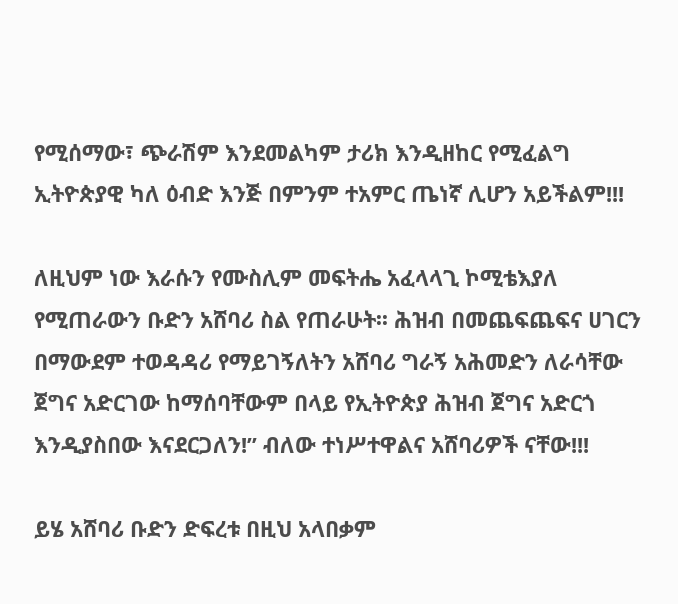የሚሰማው፣ ጭራሽም እንደመልካም ታሪክ እንዲዘከር የሚፈልግ ኢትዮጵያዊ ካለ ዕብድ እንጅ በምንም ተአምር ጤነኛ ሊሆን አይችልም!!!

ለዚህም ነው እራሱን የሙስሊም መፍትሔ አፈላላጊ ኮሚቴእያለ የሚጠራውን ቡድን አሸባሪ ስል የጠራሁት፡፡ ሕዝብ በመጨፍጨፍና ሀገርን በማውደም ተወዳዳሪ የማይገኝለትን አሸባሪ ግራኝ አሕመድን ለራሳቸው ጀግና አድርገው ከማሰባቸውም በላይ የኢትዮጵያ ሕዝብ ጀግና አድርጎ እንዲያስበው እናደርጋለን!” ብለው ተነሥተዋልና አሸባሪዎች ናቸው!!!

ይሄ አሸባሪ ቡድን ድፍረቱ በዚህ አላበቃም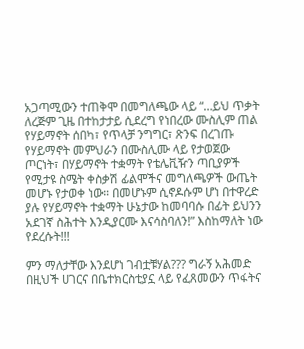አጋጣሚውን ተጠቅሞ በመግለጫው ላይ “…ይህ ጥቃት ለረጅም ጊዜ በተከታታይ ሲደረግ የነበረው ሙስሊም ጠል የሃይማኖት ሰበካ፣ የጥላቻ ንግግር፣ ጽንፍ በረገጡ የሃይማኖት መምህራን በሙስሊሙ ላይ የታወጀው ጦርነት፣ በሃይማኖት ተቋማት የቴሌቪዥን ጣቢያዎች የሚታዩ ስሜት ቀስቃሽ ፊልሞችና መግለጫዎች ውጤት መሆኑ የታወቀ ነው። በመሆኑም ሲኖዶሱም ሆነ በተዋረድ ያሉ የሃይማኖት ተቋማት ሁኔታው ከመባባሱ በፊት ይህንን አደገኛ ስሕተት እንዲያርሙ እናሳስባለን!” እስከማለት ነው የደረሱት!!!

ምን ማለታቸው እንደሆነ ገብቷቹሃል??? ግራኝ አሕመድ በዚህች ሀገርና በቤተክርስቲያኗ ላይ የፈጸመውን ጥፋትና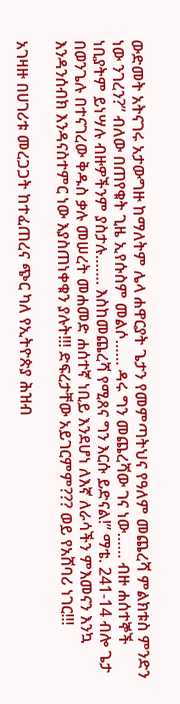ውድመት አትናገሩ አታውግዙ ከማለትም ሌላ ሐዋርያት ጌታን የመምጣትህና የዓለም መጨረሻ ምልክቱስ ምንድን ነው ንገረን?” ብለው በጠየቁት ጊዜ ኢየሱስም መልሶ…… ዳሩ ግን መጨረሻው ገና ነው…… ብዙ ሐሰተኞች ነቢያትም ይነሣሉ ብዙዎችንም ያስታሉ……. እስከመጨረሻ የሚጸና ግን እርሱ ይድናል!” ማቴ. 241-14 ብሎ ጌታ በወንጌሉ በተናገረው ቅዱስ ቃሉ መሠረት መሐመድ ሐሰተኛ ነቢይ እንደሆነ ለእኛ ለራሳችን ምእመናን እንኳ እንዳንሰብክ እንዳናስተምር ነው እያስጠነቀቁን ያሉት!!! ድፍረታቸው አይገርምም??? ወይ የአሸባሪ ነገር!!!

አገዛዙ በሀገሪቱ መረጋጋት ከተፈጠረና ጭር ካለ የኢትዮጵያ ሕዝብ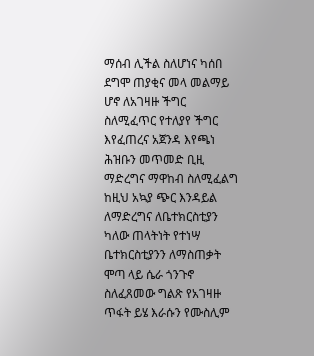ማሰብ ሊችል ስለሆነና ካሰበ ደግሞ ጠያቂና መላ መልማይ ሆኖ ለአገዛዙ ችግር ስለሚፈጥር የተለያየ ችግር እየፈጠረና አጀንዳ እየጫነ ሕዝቡን መጥመድ ቢዚ ማድረግና ማዋከብ ስለሚፈልግ ከዚህ አኳያ ጭር እንዳይል ለማድረግና ለቤተክርስቲያን ካለው ጠላትነት የተነሣ ቤተክርስቲያንን ለማስጠቃት ሞጣ ላይ ሴራ ጎንጉኖ ስለፈጸመው ግልጽ የአገዛዙ ጥፋት ይሄ እራሱን የሙስሊም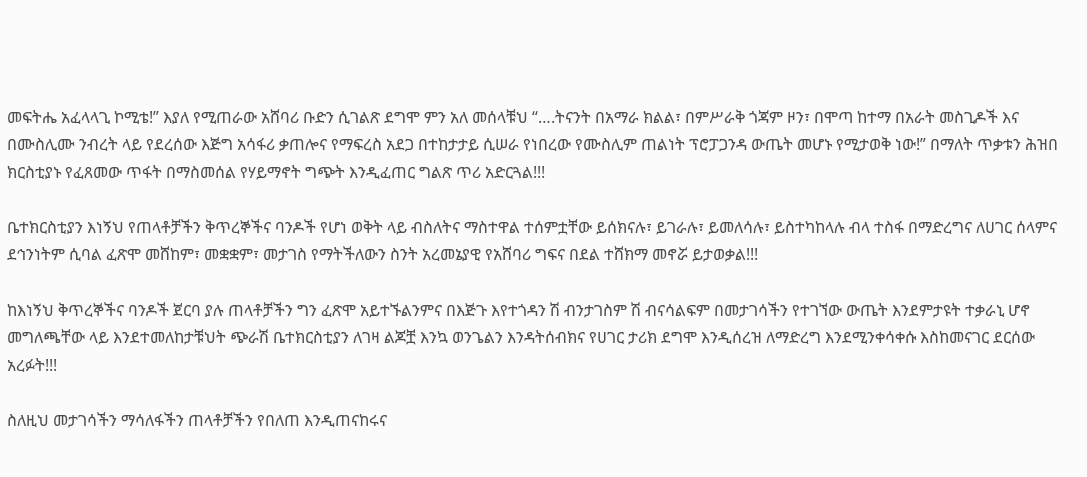መፍትሔ አፈላላጊ ኮሚቴ!” እያለ የሚጠራው አሸባሪ ቡድን ሲገልጽ ደግሞ ምን አለ መሰላቹህ “….ትናንት በአማራ ክልል፣ በምሥራቅ ጎጃም ዞን፣ በሞጣ ከተማ በአራት መስጊዶች እና በሙስሊሙ ንብረት ላይ የደረሰው እጅግ አሳፋሪ ቃጠሎና የማፍረስ አደጋ በተከታታይ ሲሠራ የነበረው የሙስሊም ጠልነት ፕሮፓጋንዳ ውጤት መሆኑ የሚታወቅ ነው!” በማለት ጥቃቱን ሕዝበ ክርስቲያኑ የፈጸመው ጥፋት በማስመሰል የሃይማኖት ግጭት እንዲፈጠር ግልጽ ጥሪ አድርጓል!!!

ቤተክርስቲያን እነኝህ የጠላቶቻችን ቅጥረኞችና ባንዶች የሆነ ወቅት ላይ ብስለትና ማስተዋል ተሰምቷቸው ይሰክናሉ፣ ይገራሉ፣ ይመለሳሉ፣ ይስተካከላሉ ብላ ተስፋ በማድረግና ለሀገር ሰላምና ደኅንነትም ሲባል ፈጽሞ መሸከም፣ መቋቋም፣ መታገስ የማትችለውን ስንት አረመኔያዊ የአሸባሪ ግፍና በደል ተሸክማ መኖሯ ይታወቃል!!!

ከእነኝህ ቅጥረኞችና ባንዶች ጀርባ ያሉ ጠላቶቻችን ግን ፈጽሞ አይተኙልንምና በእጅጉ እየተጎዳን ሽ ብንታገስም ሽ ብናሳልፍም በመታገሳችን የተገኘው ውጤት እንደምታዩት ተቃራኒ ሆኖ መግለጫቸው ላይ እንደተመለከታቹህት ጭራሽ ቤተክርስቲያን ለገዛ ልጆቿ እንኳ ወንጌልን እንዳትሰብክና የሀገር ታሪክ ደግሞ እንዲሰረዝ ለማድረግ እንደሚንቀሳቀሱ እስከመናገር ደርሰው አረፉት!!!

ስለዚህ መታገሳችን ማሳለፋችን ጠላቶቻችን የበለጠ እንዲጠናከሩና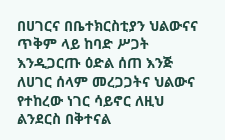በሀገርና በቤተክርስቲያን ህልውናና ጥቅም ላይ ከባድ ሥጋት እንዲጋርጡ ዕድል ሰጠ እንጅ ለሀገር ሰላም መረጋጋትና ህልውና የተከረው ነገር ሳይኖር ለዚህ ልንደርስ በቅተናል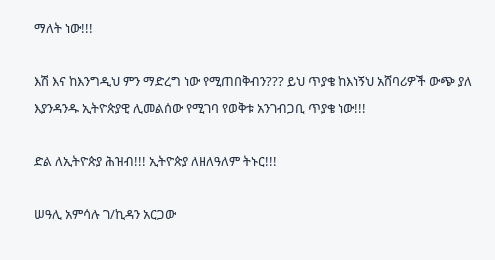ማለት ነው!!!

እሽ እና ከእንግዲህ ምን ማድረግ ነው የሚጠበቅብን??? ይህ ጥያቄ ከእነኝህ አሸባሪዎች ውጭ ያለ እያንዳንዱ ኢትዮጵያዊ ሊመልሰው የሚገባ የወቅቱ አንገብጋቢ ጥያቄ ነው!!!

ድል ለኢትዮጵያ ሕዝብ!!! ኢትዮጵያ ለዘለዓለም ትኑር!!!

ሠዓሊ አምሳሉ ገ/ኪዳን አርጋው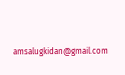amsalugkidan@gmail.com